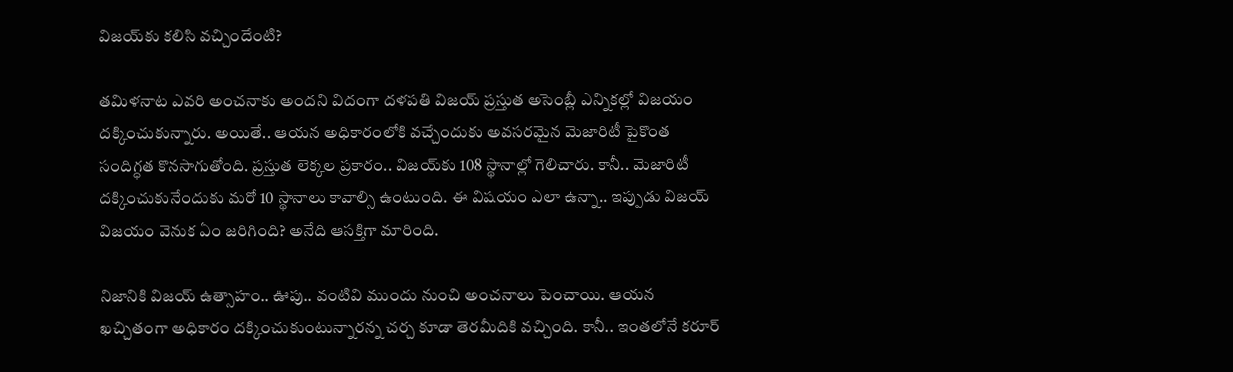విజ‌య్‌కు క‌లిసి వ‌చ్చిందేంటి?

త‌మిళ‌నాట ఎవ‌రి అంచ‌నాకు అంద‌ని విదంగా ద‌ళ‌ప‌తి విజ‌య్ ప్ర‌స్తుత అసెంబ్లీ ఎన్నిక‌ల్లో విజ‌యం ద‌క్కించుకున్నారు. అయితే.. ఆయ‌న అధికారంలోకి వ‌చ్చేందుకు అవ‌స‌ర‌మైన మెజారిటీ పైకొంత సందిగ్ధ‌త కొన‌సాగుతోంది. ప్ర‌స్తుత లెక్క‌ల ప్ర‌కారం.. విజ‌య్‌కు 108 స్థానాల్లో గెలిచారు. కానీ.. మెజారిటీ ద‌క్కించుకునేందుకు మ‌రో 10 స్థానాలు కావాల్సి ఉంటుంది. ఈ విష‌యం ఎలా ఉన్నా.. ఇప్పుడు విజ‌య్ విజ‌యం వెనుక ఏం జ‌రిగింది? అనేది ఆస‌క్తిగా మారింది.

నిజానికి విజ‌య్ ఉత్సాహం.. ఊపు.. వంటివి ముందు నుంచి అంచ‌నాలు పెంచాయి. ఆయ‌న ఖ‌చ్చితంగా అధికారం ద‌క్కించుకుంటున్నార‌న్న చ‌ర్చ కూడా తెర‌మీదికి వ‌చ్చింది. కానీ.. ఇంత‌లోనే కరూర్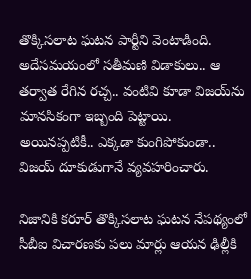తొక్కిస‌లాట ఘ‌ట‌న పార్టీని వెంటాడింది. అదేస‌మ‌యంలో స‌తీమ‌ణి విడాకులు.. ఆ త‌ర్వాత రేగిన ర‌చ్చ‌.. వంటివి కూడా విజ‌య్‌ను మాన‌సికంగా ఇబ్బంది పెట్టాయి. అయిన‌ప్ప‌టికీ.. ఎక్క‌డా కుంగిపోకుండా.. విజ‌య్ దూకుడుగానే వ్య‌వ‌హ‌రించారు.

నిజానికి క‌రూర్ తొక్కిస‌లాట ఘ‌ట‌న నేప‌థ్యంలో సీబీఐ విచార‌ణ‌కు ప‌లు మార్లు ఆయ‌న ఢిల్లీకి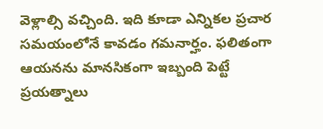వెళ్లాల్సి వ‌చ్చింది. ఇది కూడా ఎన్నిక‌ల ప్ర‌చార స‌మ‌యంలోనే కావ‌డం గ‌మ‌నార్హం. ఫ‌లితంగా ఆయ‌న‌ను మాన‌సికంగా ఇబ్బంది పెట్టే ప్ర‌య‌త్నాలు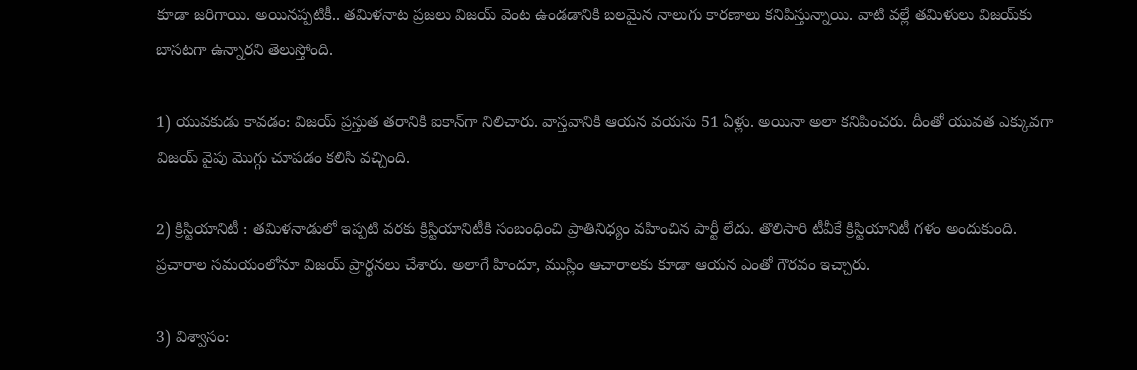కూడా జ‌రిగాయి. అయిన‌ప్ప‌టికీ.. త‌మిళ‌నాట ప్ర‌జ‌లు విజ‌య్ వెంట ఉండ‌డానికి బ‌ల‌మైన నాలుగు కార‌ణాలు క‌నిపిస్తున్నాయి. వాటి వ‌ల్లే త‌మిళులు విజయ్‌కు బాస‌ట‌గా ఉన్నార‌ని తెలుస్తోంది.

1) యువ‌కుడు కావ‌డం: విజ‌య్ ప్ర‌స్తుత త‌రానికి ఐకాన్‌గా నిలిచారు. వాస్త‌వానికి ఆయ‌న వ‌య‌సు 51 ఏళ్లు. అయినా అలా క‌నిపించ‌రు. దీంతో యువ‌త ఎక్కువ‌గా విజ‌య్ వైపు మొగ్గు చూప‌డం క‌లిసి వ‌చ్చింది.

2) క్రిస్టియానిటీ : త‌మిళ‌నాడులో ఇప్ప‌టి వ‌ర‌కు క్రిస్టియానిటీకి సంబంధించి ప్రాతినిధ్యం వ‌హించిన పార్టీ లేదు. తొలిసారి టీవీకే క్రిస్టియానిటీ గ‌ళం అందుకుంది. ప్ర‌చారాల స‌మ‌యంలోనూ విజ‌య్ ప్రార్థ‌న‌లు చేశారు. అలాగే హిందూ, ముస్లిం ఆచారాలకు కూడా ఆయన ఎంతో గౌరవం ఇచ్చారు.

3) విశ్వాసం: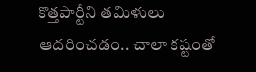కొత్త‌పార్టీని త‌మిళులు ఆద‌రించ‌డం.. చాలా క‌ష్టంతో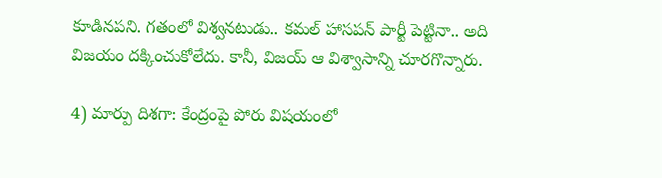కూడిన‌ప‌ని. గ‌తంలో విశ్వ‌న‌టుడు.. క‌మ‌ల్ హాస‌ప‌న్ పార్టీ పెట్టినా.. అది విజ‌యం ద‌క్కించుకోలేదు. కానీ, విజ‌య్ ఆ విశ్వాసాన్ని చూర‌గొన్నారు.

4) మార్పు దిశ‌గా: కేంద్రంపై పోరు విష‌యంలో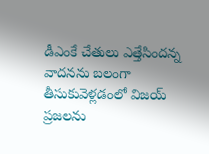డీఎంకే చేతులు ఎత్తేసింద‌న్న వాద‌న‌ను బ‌లంగా తీసుకువెళ్ల‌డంలో విజ‌య్ ప్ర‌జ‌ల‌ను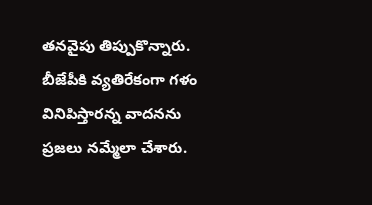త‌న‌వైపు తిప్పుకొన్నారు. బీజేపీకి వ్య‌తిరేకంగా గ‌ళం వినిపిస్తార‌న్న వాద‌న‌ను ప్ర‌జ‌లు న‌మ్మేలా చేశారు.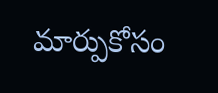మార్పుకోసం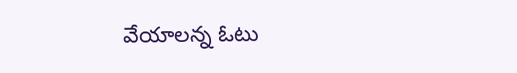వేయాల‌న్న ఓటు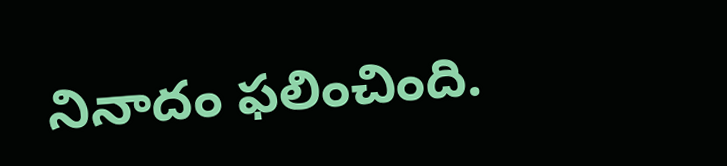నినాదం ఫ‌లించింది.